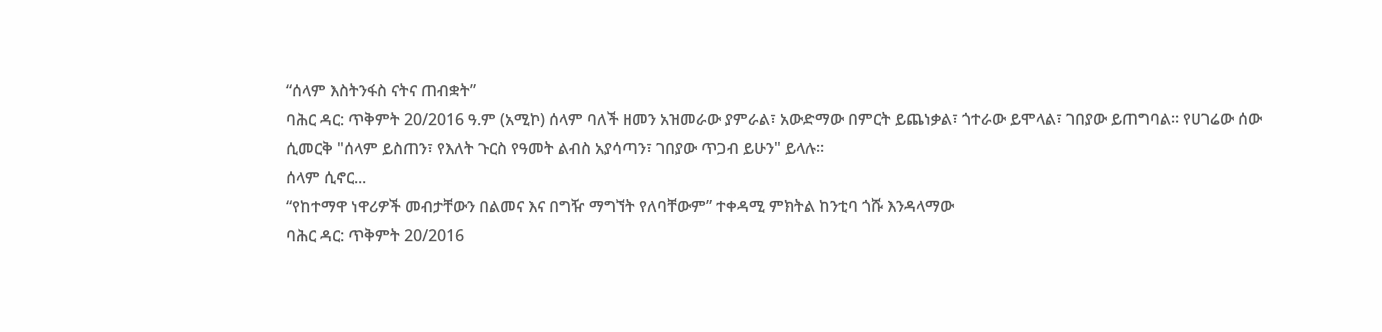“ሰላም እስትንፋስ ናትና ጠብቋት”
ባሕር ዳር: ጥቅምት 20/2016 ዓ.ም (አሚኮ) ሰላም ባለች ዘመን አዝመራው ያምራል፣ አውድማው በምርት ይጨነቃል፣ ጎተራው ይሞላል፣ ገበያው ይጠግባል። የሀገሬው ሰው ሲመርቅ "ሰላም ይስጠን፣ የእለት ጉርስ የዓመት ልብስ አያሳጣን፣ ገበያው ጥጋብ ይሁን" ይላሉ።
ሰላም ሲኖር...
“የከተማዋ ነዋሪዎች መብታቸውን በልመና እና በግዥ ማግኘት የለባቸውም” ተቀዳሚ ምክትል ከንቲባ ጎሹ እንዳላማው
ባሕር ዳር: ጥቅምት 20/2016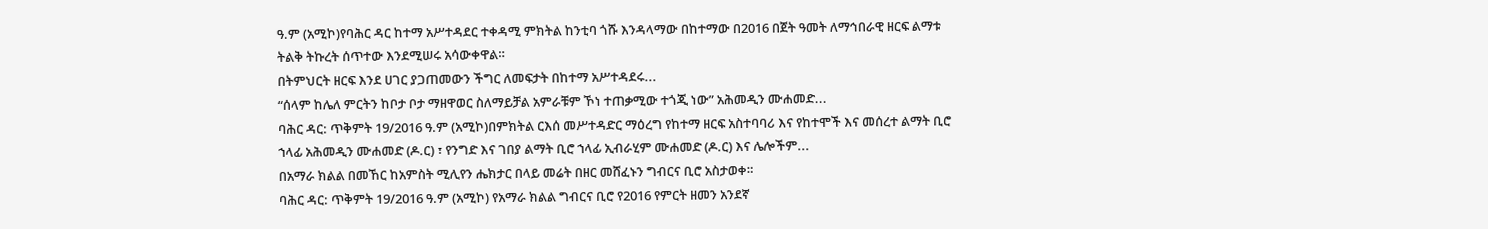ዓ.ም (አሚኮ)የባሕር ዳር ከተማ አሥተዳደር ተቀዳሚ ምክትል ከንቲባ ጎሹ እንዳላማው በከተማው በ2016 በጀት ዓመት ለማኅበራዊ ዘርፍ ልማቱ ትልቅ ትኩረት ሰጥተው እንደሚሠሩ አሳውቀዋል።
በትምህርት ዘርፍ እንደ ሀገር ያጋጠመውን ችግር ለመፍታት በከተማ አሥተዳደሩ...
“ሰላም ከሌለ ምርትን ከቦታ ቦታ ማዘዋወር ስለማይቻል አምራቹም ኾነ ተጠቃሚው ተጎጂ ነው” አሕመዲን ሙሐመድ...
ባሕር ዳር: ጥቅምት 19/2016 ዓ.ም (አሚኮ)በምክትል ርእሰ መሥተዳድር ማዕረግ የከተማ ዘርፍ አስተባባሪ እና የከተሞች እና መሰረተ ልማት ቢሮ ኀላፊ አሕመዲን ሙሐመድ (ዶ.ር) ፣ የንግድ እና ገበያ ልማት ቢሮ ኀላፊ ኢብራሂም ሙሐመድ (ዶ.ር) እና ሌሎችም...
በአማራ ክልል በመኸር ከአምስት ሚሊየን ሔክታር በላይ መሬት በዘር መሸፈኑን ግብርና ቢሮ አስታወቀ።
ባሕር ዳር: ጥቅምት 19/2016 ዓ.ም (አሚኮ) የአማራ ክልል ግብርና ቢሮ የ2016 የምርት ዘመን አንደኛ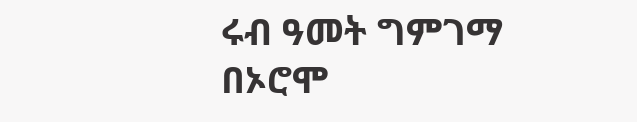ሩብ ዓመት ግምገማ በኦሮሞ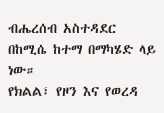ብሔረሰብ አስተዳደር በከሚሴ ከተማ በማካሄድ ላይ ነው።
የክልል፣ የዞን እና የወረዳ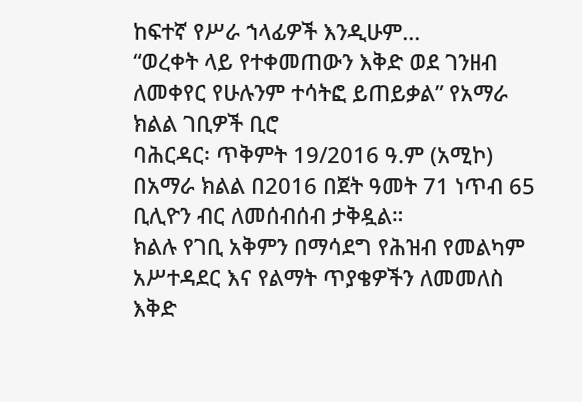ከፍተኛ የሥራ ኀላፊዎች እንዲሁም...
“ወረቀት ላይ የተቀመጠውን እቅድ ወደ ገንዘብ ለመቀየር የሁሉንም ተሳትፎ ይጠይቃል” የአማራ ክልል ገቢዎች ቢሮ
ባሕርዳር፡ ጥቅምት 19/2016 ዓ.ም (አሚኮ) በአማራ ክልል በ2016 በጀት ዓመት 71 ነጥብ 65 ቢሊዮን ብር ለመሰብሰብ ታቅዷል።
ክልሉ የገቢ አቅምን በማሳደግ የሕዝብ የመልካም አሥተዳደር እና የልማት ጥያቄዎችን ለመመለስ እቅድ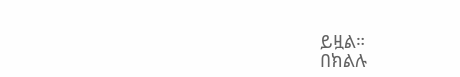ይዟል።
በክልሉ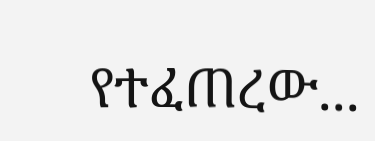የተፈጠረው...